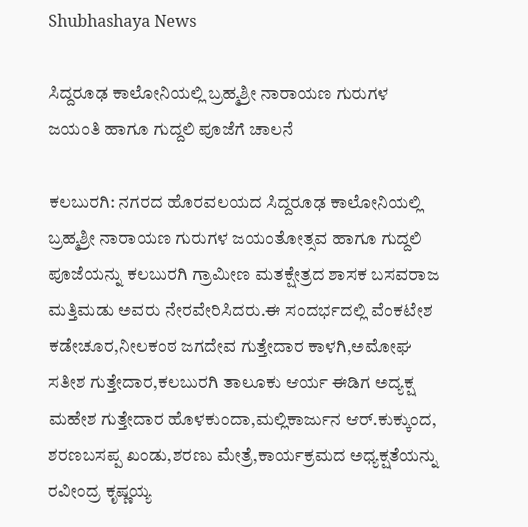Shubhashaya News

ಸಿದ್ದರೂಢ ಕಾಲೋನಿಯಲ್ಲಿ ಬ್ರಹ್ಮಶ್ರೀ ನಾರಾಯಣ ಗುರುಗಳ ಜಯಂತಿ ಹಾಗೂ ಗುದ್ದಲಿ ಪೂಜೆಗೆ ಚಾಲನೆ

ಕಲಬುರಗಿ: ನಗರದ ಹೊರವಲಯದ ಸಿದ್ದರೂಢ ಕಾಲೋನಿಯಲ್ಲಿ ಬ್ರಹ್ಮಶ್ರೀ ನಾರಾಯಣ ಗುರುಗಳ ಜಯಂತೋತ್ಸವ ಹಾಗೂ ಗುದ್ದಲಿ ಪೂಜೆಯನ್ನು ಕಲಬುರಗಿ ಗ್ರಾಮೀಣ ಮತಕ್ಷೇತ್ರದ ಶಾಸಕ ಬಸವರಾಜ ಮತ್ತಿಮಡು ಅವರು ನೇರವೇರಿಸಿದರು.ಈ ಸಂದರ್ಭದಲ್ಲಿ ವೆಂಕಟೇಶ ಕಡೇಚೂರ,ನೀಲಕಂಠ ಜಗದೇವ ಗುತ್ತೇದಾರ ಕಾಳಗಿ,ಅಮೋಘ ಸತೀಶ ಗುತ್ತೇದಾರ,ಕಲಬುರಗಿ ತಾಲೂಕು ಆರ್ಯ ಈಡಿಗ ಅದ್ಯಕ್ಷ ಮಹೇಶ ಗುತ್ತೇದಾರ ಹೊಳಕುಂದಾ,ಮಲ್ಲಿಕಾರ್ಜುನ ಆರ್.ಕುಕ್ಕುಂದ, ಶರಣಬಸಪ್ಪ ಖಂಡು,ಶರಣು ಮೇತ್ರೆ,ಕಾರ್ಯಕ್ರಮದ ಅಧ್ಯಕ್ಷತೆಯನ್ನು ರವೀಂದ್ರ ಕೃಷ್ಣಯ್ಯ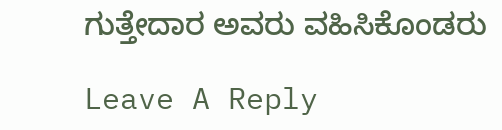ಗುತ್ತೇದಾರ ಅವರು ವಹಿಸಿಕೊಂಡರು

Leave A Reply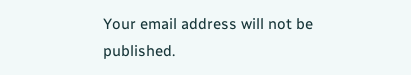Your email address will not be published.